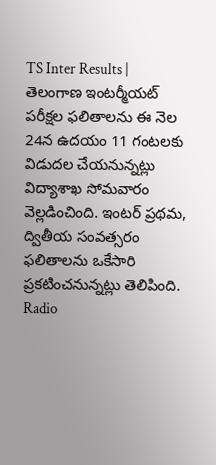TS Inter Results | తెలంగాణ ఇంటర్మీయట్ పరీక్షల ఫలితాలను ఈ నెల 24న ఉదయం 11 గంటలకు విడుదల చేయనున్నట్లు విద్యాశాఖ సోమవారం వెల్లడించింది. ఇంటర్ ప్రథమ, ద్వితీయ సంవత్సరం ఫలితాలను ఒకేసారి ప్రకటించనున్నట్లు తెలిపింది.
Radio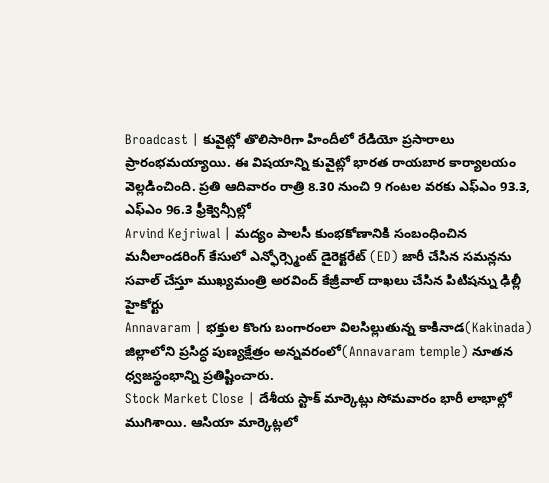Broadcast | కువైట్లో తొలిసారిగా హిందీలో రేడియో ప్రసారాలు ప్రారంభమయ్యాయి. ఈ విషయాన్ని కువైట్లో భారత రాయబార కార్యాలయం వెల్లడించింది. ప్రతి ఆదివారం రాత్రి 8.30 నుంచి 9 గంటల వరకు ఎఫ్ఎం 93.3, ఎఫ్ఎం 96.3 ఫ్రీక్వెన్సీల్లో
Arvind Kejriwal | మద్యం పాలసీ కుంభకోణానికి సంబంధించిన మనీలాండరింగ్ కేసులో ఎన్ఫోర్స్మెంట్ డైరెక్టరేట్ (ED) జారీ చేసిన సమన్లను సవాల్ చేస్తూ ముఖ్యమంత్రి అరవింద్ కేజ్రీవాల్ దాఖలు చేసిన పిటిషన్ను ఢిల్లీ హైకోర్టు
Annavaram | భక్తుల కొంగు బంగారంలా విలసిల్లుతున్న కాకినాడ(Kakinada) జిల్లాలోని ప్రసిద్ధ పుణ్యక్షేత్రం అన్నవరంలో(Annavaram temple) నూతన ధ్వజస్థంభాన్ని ప్రతిష్టించారు.
Stock Market Close | దేశీయ స్టాక్ మార్కెట్లు సోమవారం భారీ లాభాల్లో ముగిశాయి. ఆసియా మార్కెట్లలో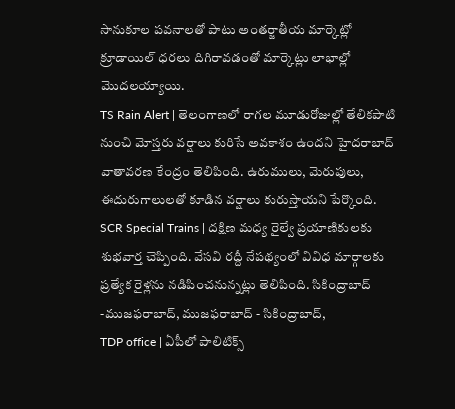సానుకూల పవనాలతో పాటు అంతర్జాతీయ మార్కెట్లో క్రూడాయిల్ ధరలు దిగిరావడంతో మార్కెట్లు లాభాల్లో మొదలయ్యాయి.
TS Rain Alert | తెలంగాణలో రాగల మూడురోజుల్లో తేలికపాటి నుంచి మోస్తరు వర్షాలు కురిసే అవకాశం ఉందని హైదరాబాద్ వాతావరణ కేంద్రం తెలిపింది. ఉరుములు, మెరుపులు, ఈదురుగాలులతో కూడిన వర్షాలు కురుస్తాయని పేర్కొంది.
SCR Special Trains | దక్షిణ మధ్య రైల్వే ప్రయాణికులకు శుభవార్త చెప్పింది. వేసవి రద్దీ నేపథ్యంలో వివిధ మార్గాలకు ప్రత్యేక రైళ్లను నడిపించనున్నట్లు తెలిపింది. సికింద్రాబాద్ -ముజఫరాబాద్, ముజఫరాబాద్ - సికింద్రాబాద్,
TDP office | ఏపీలో పాలిటిక్స్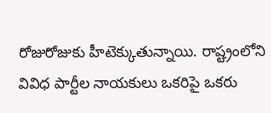రోజురోజుకు హీటెక్కుతున్నాయి. రాష్ట్రంలోని వివిధ పార్టీల నాయకులు ఒకరిపై ఒకరు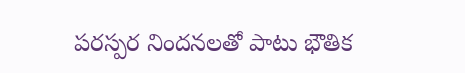పరస్పర నిందనలతో పాటు భౌతిక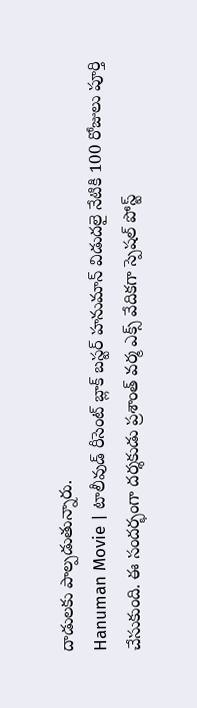దాడులకు పాల్పడుతున్నారు.
Hanuman Movie | టాలీవుడ్ రీసెంట్ బ్లాక్ బస్టర్ హనుమాన్ విడుదలై నేటికి 100 రోజులు పూర్తి చేసుకుంది. ఈ సందర్భంగా దర్శకుడు ప్రశాంత్ వర్మ ఎక్స్ వేదికగా స్పెషల్ పోస్ట్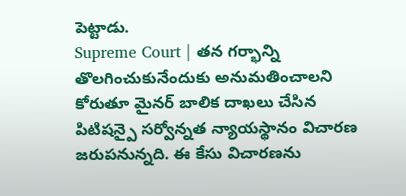పెట్టాడు.
Supreme Court | తన గర్భాన్ని తొలగించుకునేందుకు అనుమతించాలని కోరుతూ మైనర్ బాలిక దాఖలు చేసిన పిటిషన్పై సర్వోన్నత న్యాయస్థానం విచారణ జరుపనున్నది. ఈ కేసు విచారణను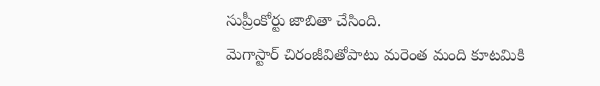సుప్రీంకోర్టు జాబితా చేసింది.
మెగాస్టార్ చిరంజీవితోపాటు మరెంత మంది కూటమికి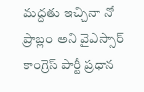మద్దతు ఇచ్చినా నో ప్రాబ్లం అని వైఎస్సార్ కాంగ్రెస్ పార్టీ ప్రధాన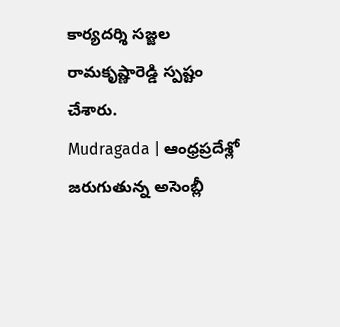కార్యదర్శి సజ్జల రామకృష్ణారెడ్డి స్పష్టం చేశారు.
Mudragada | ఆంధ్రప్రదేశ్లో జరుగుతున్న అసెంబ్లీ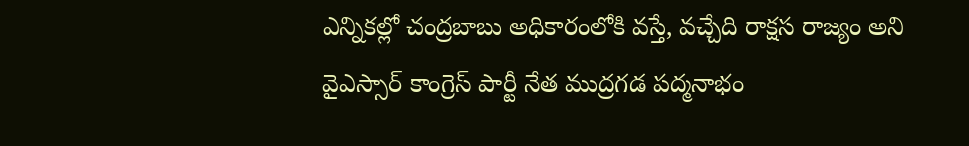ఎన్నికల్లో చంద్రబాబు అధికారంలోకి వస్తే, వచ్చేది రాక్షస రాజ్యం అని వైఎస్సార్ కాంగ్రెస్ పార్టీ నేత ముద్రగడ పద్మనాభం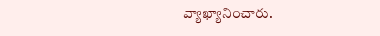వ్యాఖ్యానించారు.